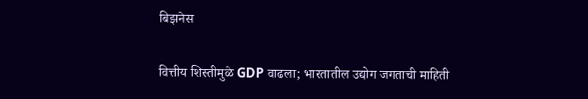बिझनेस

वित्तीय शिस्तीमुळे GDP वाढला; भारतातील उद्योग जगताची माहिती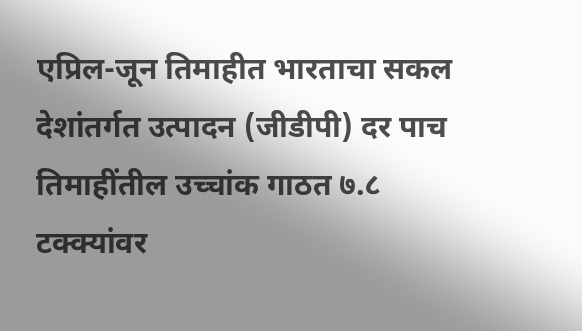एप्रिल-जून तिमाहीत भारताचा सकल देशांतर्गत उत्पादन (जीडीपी) दर पाच तिमाहींतील उच्चांक गाठत ७.८ टक्क्यांवर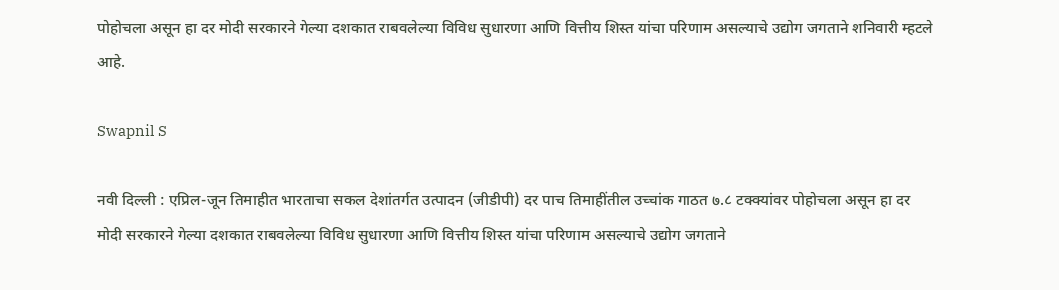पोहोचला असून हा दर मोदी सरकारने गेल्या दशकात राबवलेल्या विविध सुधारणा आणि वित्तीय शिस्त यांचा परिणाम असल्याचे उद्योग जगताने शनिवारी म्हटले आहे.

Swapnil S

नवी दिल्ली : एप्रिल-जून तिमाहीत भारताचा सकल देशांतर्गत उत्पादन (जीडीपी) दर पाच तिमाहींतील उच्चांक गाठत ७.८ टक्क्यांवर पोहोचला असून हा दर मोदी सरकारने गेल्या दशकात राबवलेल्या विविध सुधारणा आणि वित्तीय शिस्त यांचा परिणाम असल्याचे उद्योग जगताने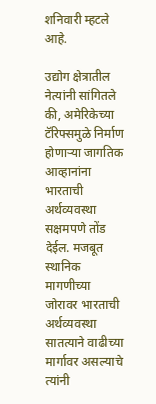शनिवारी म्हटले आहे.

उद्योग क्षेत्रातील नेत्यांनी सांगितले की, अमेरिकेच्या टॅरिफ्समुळे निर्माण होणाऱ्या जागतिक आव्हानांना भारताची अर्थव्यवस्था सक्षमपणे तोंड देईल. मजबूत स्थानिक मागणीच्या जोरावर भारताची अर्थव्यवस्था सातत्याने वाढीच्या मार्गावर असल्याचे त्यांनी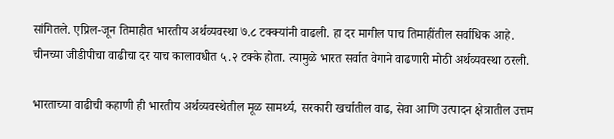सांगितले. एप्रिल-जून तिमाहीत भारतीय अर्थव्यवस्था ७.८ टक्क्यांनी वाढली. हा दर मागील पाच तिमाहींतील सर्वाधिक आहे. चीनच्या जीडीपीचा वाढीचा दर याच कालावधीत ५.२ टक्के होता. त्यामुळे भारत सर्वात वेगाने वाढणारी मोठी अर्थव्यवस्था ठरली.

भारताच्या वाढीची कहाणी ही भारतीय अर्थव्यवस्थेतील मूळ सामर्थ्य, सरकारी खर्चातील वाढ, सेवा आणि उत्पादन क्षेत्रातील उत्तम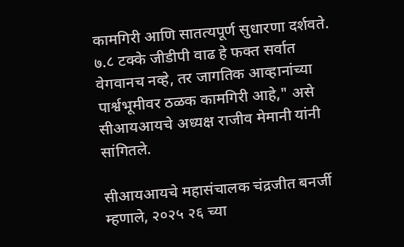कामगिरी आणि सातत्यपूर्ण सुधारणा दर्शवते. ७.८ टक्के जीडीपी वाढ हे फक्त सर्वात वेगवानच नव्हे, तर जागतिक आव्हानांच्या पार्श्वभूमीवर ठळक कामगिरी आहे," असे सीआयआयचे अध्यक्ष राजीव मेमानी यांनी सांगितले.

सीआयआयचे महासंचालक चंद्रजीत बनर्जी म्हणाले, २०२५ २६ च्या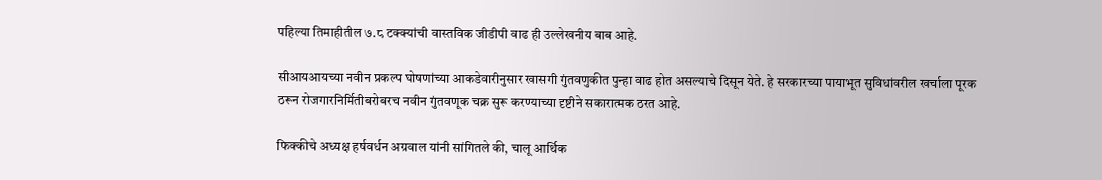पहिल्या तिमाहीतील ७.८ टक्क्यांची वास्तविक जीडीपी वाढ ही उल्लेखनीय बाब आहे.

सीआयआयच्या नवीन प्रकल्प घोषणांच्या आकडेवारीनुसार खासगी गुंतवणुकीत पुन्हा वाढ होत असल्याचे दिसून येते. हे सरकारच्या पायाभूत सुविधांवरील खर्चाला पूरक ठरून रोजगारनिर्मितीबरोबरच नवीन गुंतवणूक चक्र सुरू करण्याच्या दृष्टीने सकारात्मक ठरत आहे.

फिक्कीचे अध्यक्ष हर्षवर्धन अग्रवाल यांनी सांगितले की, चालू आर्थिक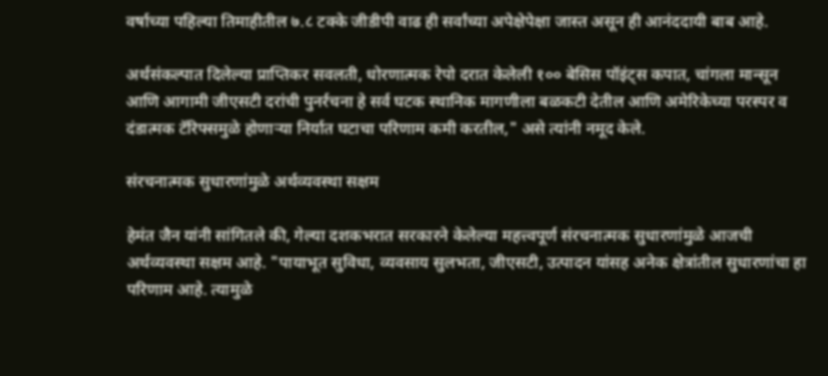वर्षाच्या पहिल्या तिमाहीतील ७.८ टक्के जीडीपी वाढ ही सर्वांच्या अपेक्षेपेक्षा जास्त असून ही आनंददायी बाब आहे.

अर्थसंकल्पात दिलेल्या प्राप्तिकर सवलती, धोरणात्मक रेपो दरात केलेली १०० बेसिस पॉइंट्स कपात, चांगला मान्सून आणि आगामी जीएसटी दरांची पुनर्रचना हे सर्व घटक स्थानिक मागणीला बळकटी देतील आणि अमेरिकेच्या परस्पर व दंडात्मक टॅरिफ्समुळे होणाऱ्या निर्यात घटाचा परिणाम कमी करतील," असे त्यांनी नमूद केले.

संरचनात्मक सुधारणांमुळे अर्थव्यवस्था सक्षम

हेमंत जैन यांनी सांगितले की, गेल्या दशकभरात सरकारने केलेल्या महत्त्वपूर्ण संरचनात्मक सुधारणांमुळे आजची अर्थव्यवस्था सक्षम आहे. "पायाभूत सुविधा, व्यवसाय सुलभता, जीएसटी, उत्पादन यांसह अनेक क्षेत्रांतील सुधारणांचा हा परिणाम आहे. त्यामुळे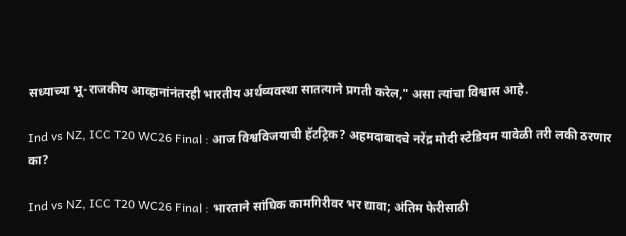सध्याच्या भू-राजकीय आव्हानांनंतरही भारतीय अर्थव्यवस्था सातत्याने प्रगती करेल," असा त्यांचा विश्वास आहे.

Ind vs NZ, ICC T20 WC26 Final : आज विश्वविजयाची हॅटट्रिक? अहमदाबादचे नरेंद्र मोदी स्टेडियम यावेळी तरी लकी ठरणार का?

Ind vs NZ, ICC T20 WC26 Final : भारताने सांघिक कामगिरीवर भर द्यावा; अंतिम फेरीसाठी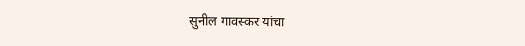सुनील गावस्कर यांचा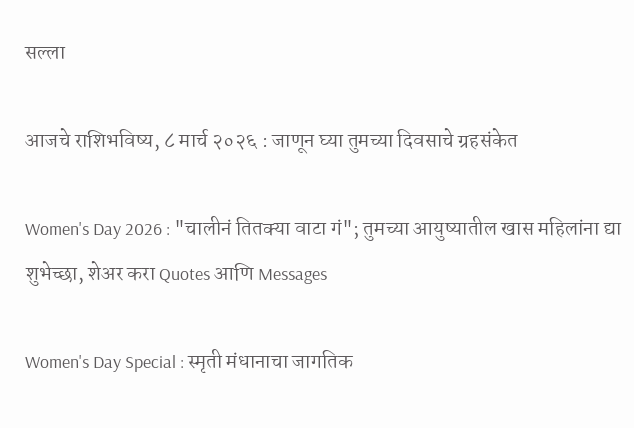सल्ला

आजचे राशिभविष्य, ८ मार्च २०२६ : जाणून घ्या तुमच्या दिवसाचे ग्रहसंकेत

Women's Day 2026 : "चालीनं तितक्या वाटा गं"; तुमच्या आयुष्यातील खास महिलांना द्या शुभेच्छा, शेअर करा Quotes आणि Messages

Women's Day Special : स्मृती मंधानाचा जागतिक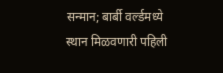सन्मान; बार्बी वर्ल्डमध्ये स्थान मिळवणारी पहिली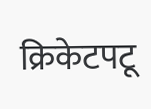क्रिकेटपटू